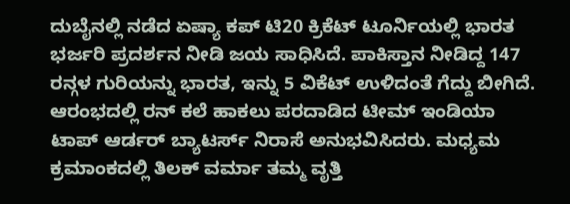ದುಬೈನಲ್ಲಿ ನಡೆದ ಏಷ್ಯಾ ಕಪ್ ಟಿ20 ಕ್ರಿಕೆಟ್ ಟೂರ್ನಿಯಲ್ಲಿ ಭಾರತ ಭರ್ಜರಿ ಪ್ರದರ್ಶನ ನೀಡಿ ಜಯ ಸಾಧಿಸಿದೆ. ಪಾಕಿಸ್ತಾನ ನೀಡಿದ್ದ 147 ರನ್ಗಳ ಗುರಿಯನ್ನು ಭಾರತ, ಇನ್ನು 5 ವಿಕೆಟ್ ಉಳಿದಂತೆ ಗೆದ್ದು ಬೀಗಿದೆ. ಆರಂಭದಲ್ಲಿ ರನ್ ಕಲೆ ಹಾಕಲು ಪರದಾಡಿದ ಟೀಮ್ ಇಂಡಿಯಾ ಟಾಪ್ ಆರ್ಡರ್ ಬ್ಯಾಟರ್ಸ್ ನಿರಾಸೆ ಅನುಭವಿಸಿದರು. ಮಧ್ಯಮ ಕ್ರಮಾಂಕದಲ್ಲಿ ತಿಲಕ್ ವರ್ಮಾ ತಮ್ಮ ವೃತ್ತಿ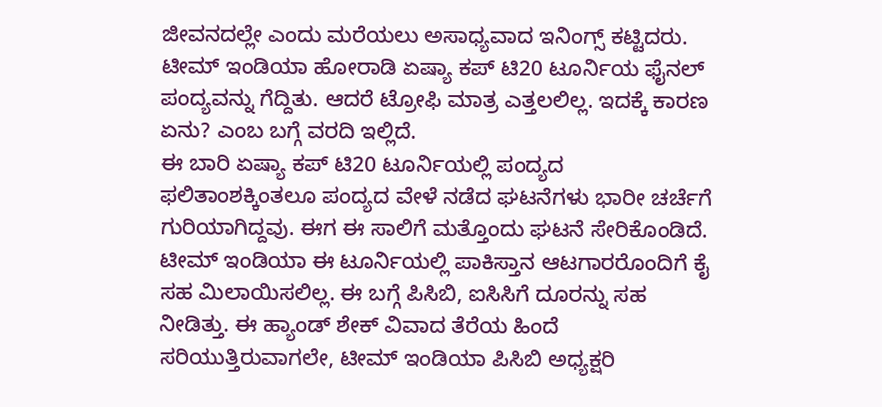ಜೀವನದಲ್ಲೇ ಎಂದು ಮರೆಯಲು ಅಸಾಧ್ಯವಾದ ಇನಿಂಗ್ಸ್ ಕಟ್ಟಿದರು. ಟೀಮ್ ಇಂಡಿಯಾ ಹೋರಾಡಿ ಏಷ್ಯಾ ಕಪ್ ಟಿ20 ಟೂರ್ನಿಯ ಫೈನಲ್ ಪಂದ್ಯವನ್ನು ಗೆದ್ದಿತು. ಆದರೆ ಟ್ರೋಫಿ ಮಾತ್ರ ಎತ್ತಲಲಿಲ್ಲ. ಇದಕ್ಕೆ ಕಾರಣ ಏನು? ಎಂಬ ಬಗ್ಗೆ ವರದಿ ಇಲ್ಲಿದೆ.
ಈ ಬಾರಿ ಏಷ್ಯಾ ಕಪ್ ಟಿ20 ಟೂರ್ನಿಯಲ್ಲಿ ಪಂದ್ಯದ ಫಲಿತಾಂಶಕ್ಕಿಂತಲೂ ಪಂದ್ಯದ ವೇಳೆ ನಡೆದ ಘಟನೆಗಳು ಭಾರೀ ಚರ್ಚೆಗೆ ಗುರಿಯಾಗಿದ್ದವು. ಈಗ ಈ ಸಾಲಿಗೆ ಮತ್ತೊಂದು ಘಟನೆ ಸೇರಿಕೊಂಡಿದೆ. ಟೀಮ್ ಇಂಡಿಯಾ ಈ ಟೂರ್ನಿಯಲ್ಲಿ ಪಾಕಿಸ್ತಾನ ಆಟಗಾರರೊಂದಿಗೆ ಕೈ ಸಹ ಮಿಲಾಯಿಸಲಿಲ್ಲ. ಈ ಬಗ್ಗೆ ಪಿಸಿಬಿ, ಐಸಿಸಿಗೆ ದೂರನ್ನು ಸಹ ನೀಡಿತ್ತು. ಈ ಹ್ಯಾಂಡ್ ಶೇಕ್ ವಿವಾದ ತೆರೆಯ ಹಿಂದೆ ಸರಿಯುತ್ತಿರುವಾಗಲೇ, ಟೀಮ್ ಇಂಡಿಯಾ ಪಿಸಿಬಿ ಅಧ್ಯಕ್ಷರಿ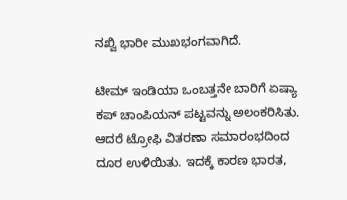ನಖ್ವಿ ಭಾರೀ ಮುಖಭಂಗವಾಗಿದೆ.

ಟೀಮ್ ಇಂಡಿಯಾ ಒಂಬತ್ತನೇ ಬಾರಿಗೆ ಏಷ್ಯಾ ಕಪ್ ಚಾಂಪಿಯನ್ ಪಟ್ಟವನ್ನು ಅಲಂಕರಿಸಿತು. ಆದರೆ ಟ್ರೋಫಿ ವಿತರಣಾ ಸಮಾರಂಭದಿಂದ ದೂರ ಉಳಿಯಿತು. ಇದಕ್ಕೆ ಕಾರಣ ಭಾರತ,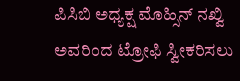ಪಿಸಿಬಿ ಅಧ್ಯಕ್ಷ ಮೊಹ್ಸಿನ್ ನಖ್ವಿ ಅವರಿಂದ ಟ್ರೋಫಿ ಸ್ವೀಕರಿಸಲು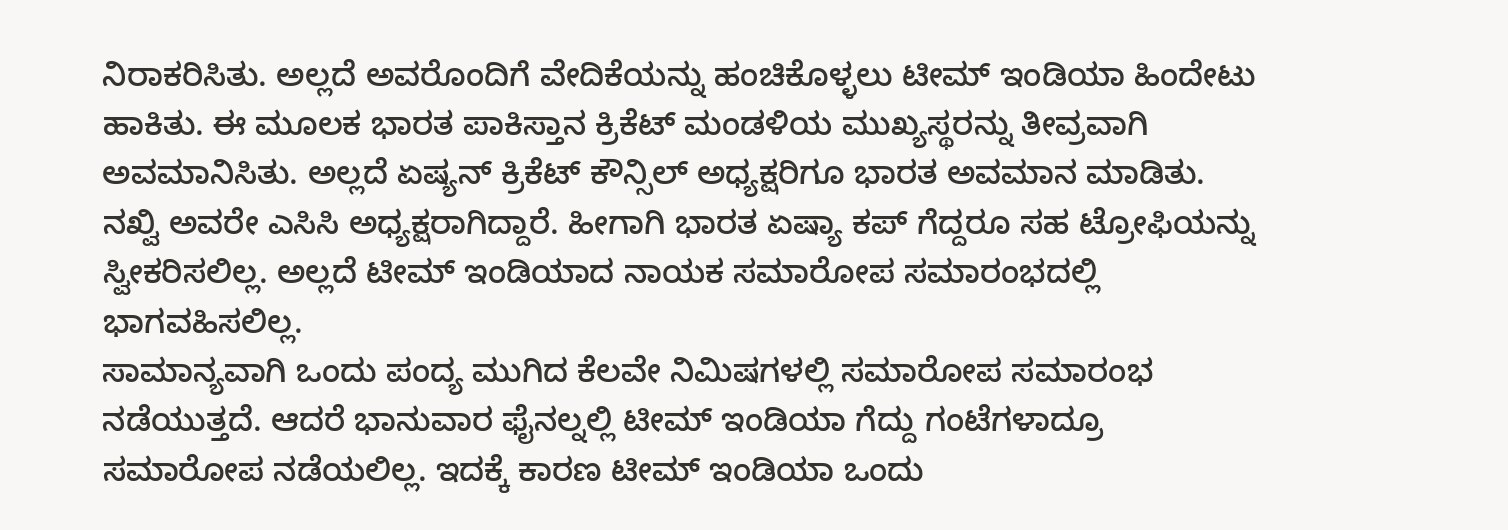ನಿರಾಕರಿಸಿತು. ಅಲ್ಲದೆ ಅವರೊಂದಿಗೆ ವೇದಿಕೆಯನ್ನು ಹಂಚಿಕೊಳ್ಳಲು ಟೀಮ್ ಇಂಡಿಯಾ ಹಿಂದೇಟು ಹಾಕಿತು. ಈ ಮೂಲಕ ಭಾರತ ಪಾಕಿಸ್ತಾನ ಕ್ರಿಕೆಟ್ ಮಂಡಳಿಯ ಮುಖ್ಯಸ್ಥರನ್ನು ತೀವ್ರವಾಗಿ ಅವಮಾನಿಸಿತು. ಅಲ್ಲದೆ ಏಷ್ಯನ್ ಕ್ರಿಕೆಟ್ ಕೌನ್ಸಿಲ್ ಅಧ್ಯಕ್ಷರಿಗೂ ಭಾರತ ಅವಮಾನ ಮಾಡಿತು. ನಖ್ವಿ ಅವರೇ ಎಸಿಸಿ ಅಧ್ಯಕ್ಷರಾಗಿದ್ದಾರೆ. ಹೀಗಾಗಿ ಭಾರತ ಏಷ್ಯಾ ಕಪ್ ಗೆದ್ದರೂ ಸಹ ಟ್ರೋಫಿಯನ್ನು ಸ್ವೀಕರಿಸಲಿಲ್ಲ. ಅಲ್ಲದೆ ಟೀಮ್ ಇಂಡಿಯಾದ ನಾಯಕ ಸಮಾರೋಪ ಸಮಾರಂಭದಲ್ಲಿ ಭಾಗವಹಿಸಲಿಲ್ಲ.
ಸಾಮಾನ್ಯವಾಗಿ ಒಂದು ಪಂದ್ಯ ಮುಗಿದ ಕೆಲವೇ ನಿಮಿಷಗಳಲ್ಲಿ ಸಮಾರೋಪ ಸಮಾರಂಭ ನಡೆಯುತ್ತದೆ. ಆದರೆ ಭಾನುವಾರ ಫೈನಲ್ನಲ್ಲಿ ಟೀಮ್ ಇಂಡಿಯಾ ಗೆದ್ದು ಗಂಟೆಗಳಾದ್ರೂ ಸಮಾರೋಪ ನಡೆಯಲಿಲ್ಲ. ಇದಕ್ಕೆ ಕಾರಣ ಟೀಮ್ ಇಂಡಿಯಾ ಒಂದು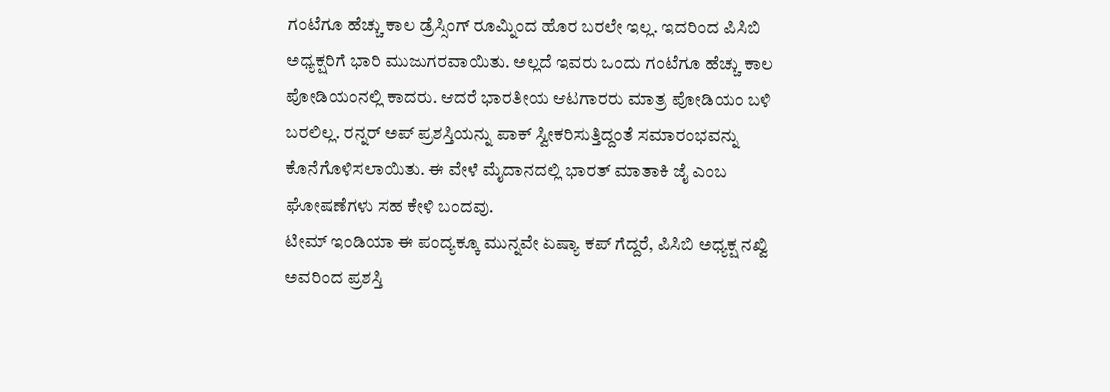ಗಂಟೆಗೂ ಹೆಚ್ಚು ಕಾಲ ಡ್ರೆಸ್ಸಿಂಗ್ ರೂಮ್ನಿಂದ ಹೊರ ಬರಲೇ ಇಲ್ಲ. ಇದರಿಂದ ಪಿಸಿಬಿ ಅಧ್ಯಕ್ಷರಿಗೆ ಭಾರಿ ಮುಜುಗರವಾಯಿತು. ಅಲ್ಲದೆ ಇವರು ಒಂದು ಗಂಟೆಗೂ ಹೆಚ್ಚು ಕಾಲ ಪೋಡಿಯಂನಲ್ಲಿ ಕಾದರು. ಆದರೆ ಭಾರತೀಯ ಆಟಗಾರರು ಮಾತ್ರ ಪೋಡಿಯಂ ಬಳಿ ಬರಲಿಲ್ಲ. ರನ್ನರ್ ಅಪ್ ಪ್ರಶಸ್ತಿಯನ್ನು ಪಾಕ್ ಸ್ವೀಕರಿಸುತ್ತಿದ್ದಂತೆ ಸಮಾರಂಭವನ್ನು ಕೊನೆಗೊಳಿಸಲಾಯಿತು. ಈ ವೇಳೆ ಮೈದಾನದಲ್ಲಿ ಭಾರತ್ ಮಾತಾಕಿ ಜೈ ಎಂಬ ಘೋಷಣೆಗಳು ಸಹ ಕೇಳಿ ಬಂದವು.
ಟೀಮ್ ಇಂಡಿಯಾ ಈ ಪಂದ್ಯಕ್ಕೂ ಮುನ್ನವೇ ಏಷ್ಯಾ ಕಪ್ ಗೆದ್ದರೆ, ಪಿಸಿಬಿ ಅಧ್ಯಕ್ಷ ನಖ್ವಿ ಅವರಿಂದ ಪ್ರಶಸ್ತಿ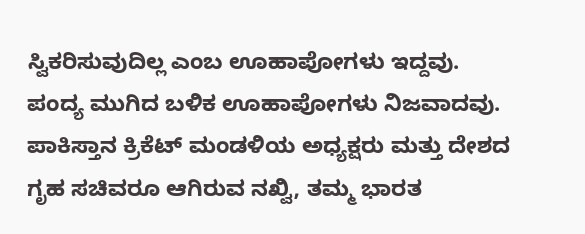ಸ್ವಿಕರಿಸುವುದಿಲ್ಲ ಎಂಬ ಊಹಾಪೋಗಳು ಇದ್ದವು. ಪಂದ್ಯ ಮುಗಿದ ಬಳಿಕ ಊಹಾಪೋಗಳು ನಿಜವಾದವು. ಪಾಕಿಸ್ತಾನ ಕ್ರಿಕೆಟ್ ಮಂಡಳಿಯ ಅಧ್ಯಕ್ಷರು ಮತ್ತು ದೇಶದ ಗೃಹ ಸಚಿವರೂ ಆಗಿರುವ ನಖ್ವಿ, ತಮ್ಮ ಭಾರತ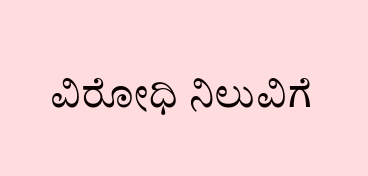ವಿರೋಧಿ ನಿಲುವಿಗೆ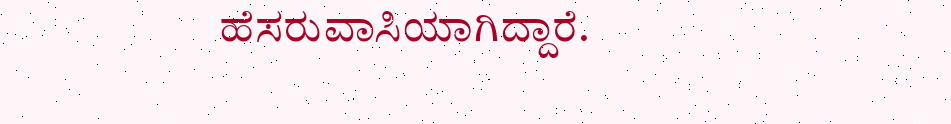ಹೆಸರುವಾಸಿಯಾಗಿದ್ದಾರೆ.